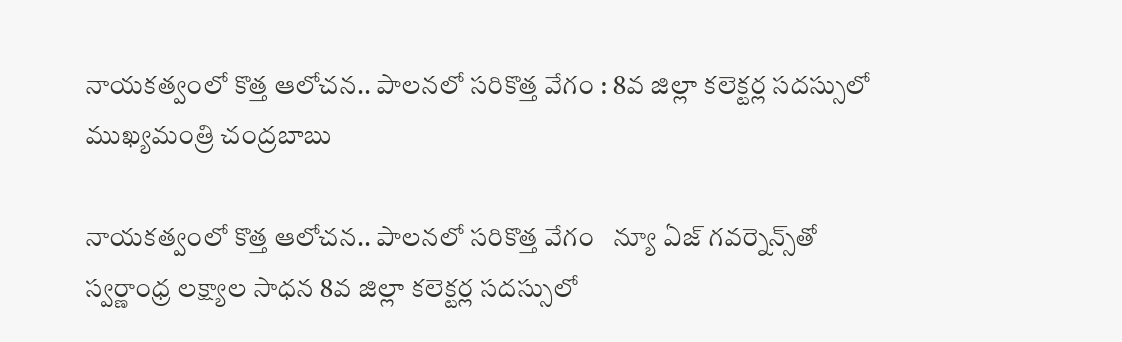నాయకత్వంలో కొత్త ఆలోచన.. పాలనలో సరికొత్త వేగం : 8వ జిల్లా కలెక్టర్ల సదస్సులో ముఖ్యమంత్రి చంద్రబాబు

నాయకత్వంలో కొత్త ఆలోచన.. పాలనలో సరికొత్త వేగం   న్యూ ఏజ్ గవర్నెన్స్‌తో స్వర్ణాంధ్ర లక్ష్యాల సాధన 8వ జిల్లా కలెక్టర్ల సదస్సులో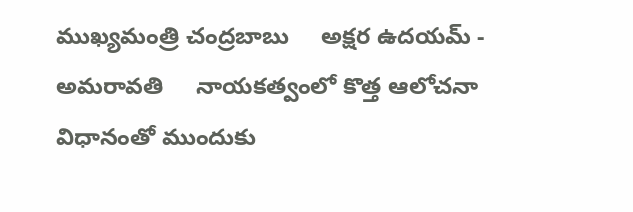ముఖ్యమంత్రి చంద్రబాబు     అక్షర ఉదయమ్ - అమరావతి     నాయకత్వంలో కొత్త ఆలోచనా విధానంతో ముందుకు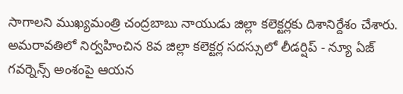సాగాలని ముఖ్యమంత్రి చంద్రబాబు నాయుడు జిల్లా కలెక్టర్లకు దిశానిర్దేశం చేశారు. అమరావతిలో నిర్వహించిన 8వ జిల్లా కలెక్టర్ల సదస్సులో లీడర్షిప్‌ - న్యూ ఏజ్ గవర్నెన్స్‌ అంశంపై ఆయన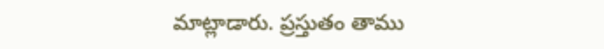మాట్లాడారు. ప్రస్తుతం తాము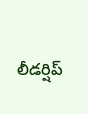లీడర్షిప్‌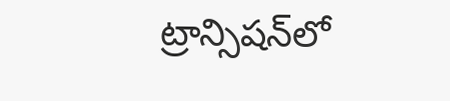ట్రాన్సిషన్‌లో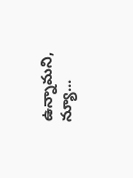ఉన్నామని, న్యూ...